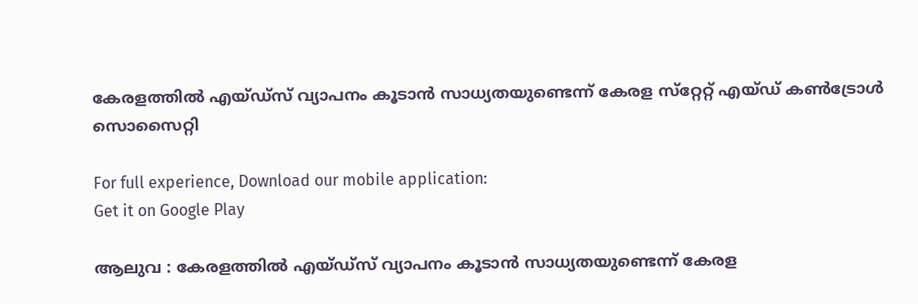കേരളത്തില്‍ എയ്ഡ്‌സ് വ്യാപനം കൂടാന്‍ സാധ്യതയുണ്ടെന്ന് കേരള സ്‌റ്റേറ്റ് എയ്ഡ് കണ്‍ട്രോള്‍ സൊസൈറ്റി

For full experience, Download our mobile application:
Get it on Google Play

ആലുവ : കേരളത്തില്‍ എയ്ഡ്‌സ് വ്യാപനം കൂടാന്‍ സാധ്യതയുണ്ടെന്ന് കേരള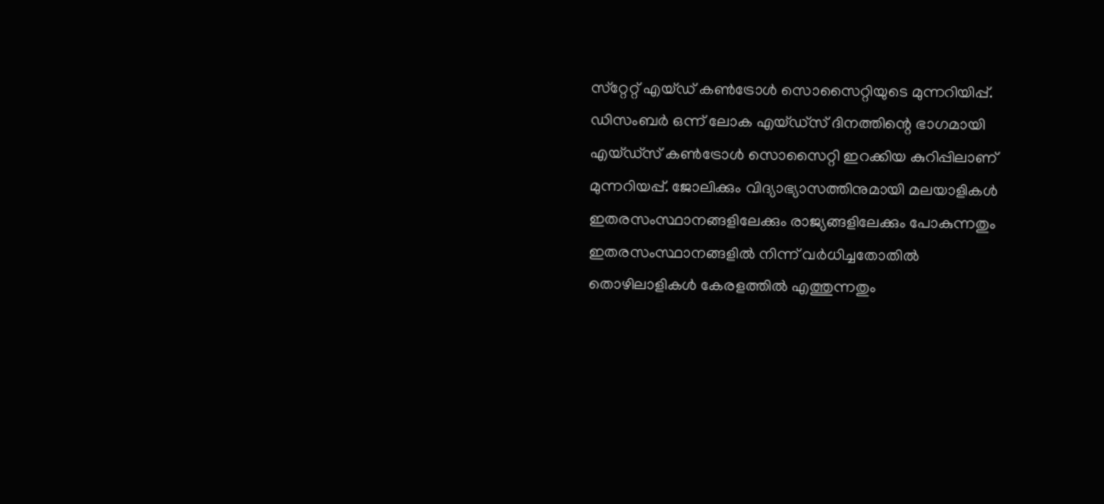സ്‌റ്റേറ്റ് എയ്ഡ് കണ്‍ട്രോള്‍ സൊസൈറ്റിയുടെ മുന്നറിയിപ്പ്. ഡിസംബര്‍ ഒന്ന് ലോക എയ്ഡ്‌സ് ദിനത്തിന്റെ ഭാഗമായി എയ്ഡ്‌സ് കണ്‍ട്രോള്‍ സൊസൈറ്റി ഇറക്കിയ കുറിപ്പിലാണ് മുന്നറിയപ്പ്. ജോലിക്കും വിദ്യാഭ്യാസത്തിനുമായി മലയാളികള്‍ ഇതരസംസ്ഥാനങ്ങളിലേക്കും രാജ്യങ്ങളിലേക്കും പോകുന്നതും ഇതരസംസ്ഥാനങ്ങളില്‍ നിന്ന് വര്‍ധിച്ചതോതില്‍ തൊഴിലാളികള്‍ കേരളത്തില്‍ എത്തുന്നതും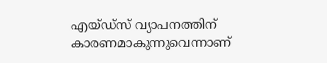എയ്ഡ്‌സ് വ്യാപനത്തിന് കാരണമാകുന്നുവെന്നാണ്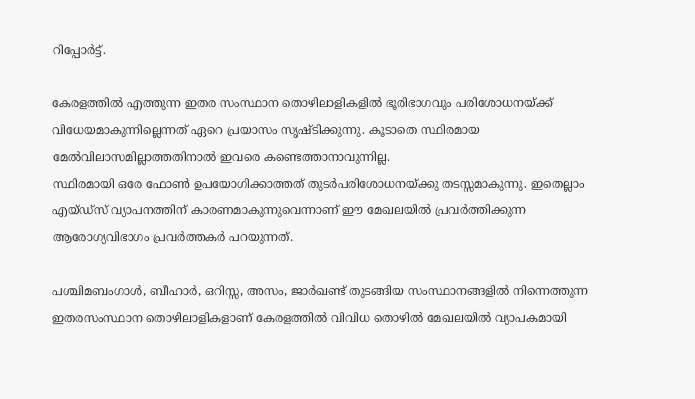റിപ്പോര്‍ട്ട്.

കേരളത്തില്‍ എത്തുന്ന ഇതര സംസ്ഥാന തൊഴിലാളികളില്‍ ഭൂരിഭാഗവും പരിശോധനയ്‌ക്ക് വിധേയമാകുന്നില്ലെന്നത് ഏറെ പ്രയാസം സൃഷ്ടിക്കുന്നു. കൂടാതെ സ്ഥിരമായ മേല്‍വിലാസമില്ലാത്തതിനാല്‍ ഇവരെ കണ്ടെത്താനാവുന്നില്ല.
സ്ഥിരമായി ഒരേ ഫോണ്‍ ഉപയോഗിക്കാത്തത് തുടര്‍പരിശോധനയ്‌ക്കു തടസ്സമാകുന്നു. ഇതെല്ലാം എയ്ഡ്‌സ് വ്യാപനത്തിന് കാരണമാകുന്നുവെന്നാണ് ഈ മേഖലയില്‍ പ്രവര്‍ത്തിക്കുന്ന ആരോഗ്യവിഭാഗം പ്രവര്‍ത്തകര്‍ പറയുന്നത്.

പശ്ചിമബംഗാള്‍, ബീഹാര്‍, ഒറിസ്സ, അസം, ജാര്‍ഖണ്ട് തുടങ്ങിയ സംസ്ഥാനങ്ങളില്‍ നിന്നെത്തുന്ന ഇതരസംസ്ഥാന തൊഴിലാളികളാണ് കേരളത്തില്‍ വിവിധ തൊഴില്‍ മേഖലയില്‍ വ്യാപകമായി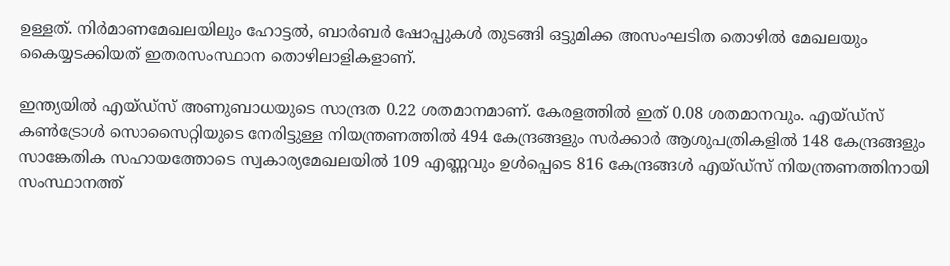ഉള്ളത്. നിര്‍മാണമേഖലയിലും ഹോട്ടല്‍, ബാര്‍ബര്‍ ഷോപ്പുകള്‍ തുടങ്ങി ഒട്ടുമിക്ക അസംഘടിത തൊഴില്‍ മേഖലയും കൈയ്യടക്കിയത് ഇതരസംസ്ഥാന തൊഴിലാളികളാണ്.

ഇന്ത്യയില്‍ എയ്ഡ്‌സ് അണുബാധയുടെ സാന്ദ്രത 0.22 ശതമാനമാണ്. കേരളത്തില്‍ ഇത് 0.08 ശതമാനവും. എയ്ഡ്‌സ് കണ്‍ട്രോള്‍ സൊസൈറ്റിയുടെ നേരിട്ടുള്ള നിയന്ത്രണത്തില്‍ 494 കേന്ദ്രങ്ങളും സര്‍ക്കാര്‍ ആശുപത്രികളില്‍ 148 കേന്ദ്രങ്ങളും സാങ്കേതിക സഹായത്തോടെ സ്വകാര്യമേഖലയില്‍ 109 എണ്ണവും ഉള്‍പ്പെടെ 816 കേന്ദ്രങ്ങള്‍ എയ്ഡ്‌സ് നിയന്ത്രണത്തിനായി സംസ്ഥാനത്ത്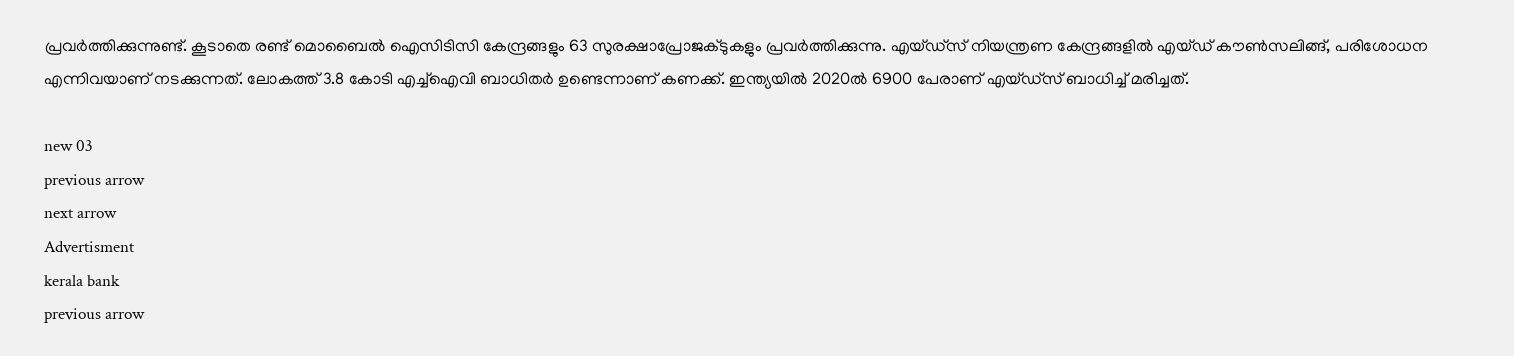പ്രവര്‍ത്തിക്കുന്നുണ്ട്. കൂടാതെ രണ്ട് മൊബൈല്‍ ഐസിടിസി കേന്ദ്രങ്ങളും 63 സുരക്ഷാപ്രോജക്ടുകളും പ്രവര്‍ത്തിക്കുന്നു. എയ്ഡ്‌സ് നിയന്ത്രണ കേന്ദ്രങ്ങളില്‍ എയ്ഡ് കൗണ്‍സലിങ്ങ്, പരിശോധന എന്നിവയാണ് നടക്കുന്നത്. ലോകത്ത് 3.8 കോടി എച്ച്‌ഐവി ബാധിതര്‍ ഉണ്ടെന്നാണ് കണക്ക്. ഇന്ത്യയില്‍ 2020ല്‍ 6900 പേരാണ് എയ്ഡ്‌സ് ബാധിച്ച്‌ മരിച്ചത്.

new 03
previous arrow
next arrow
Advertisment
kerala bank
previous arrow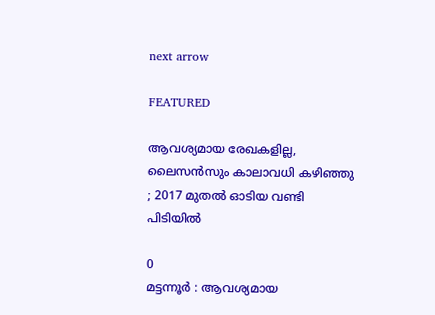next arrow

FEATURED

ആവശ്യമായ രേഖകളില്ല, ലൈസൻസും കാലാവധി കഴിഞ്ഞു ; 2017 മുതൽ ഓടിയ വണ്ടി പിടിയിൽ

0
മട്ടന്നൂർ : ആവശ്യമായ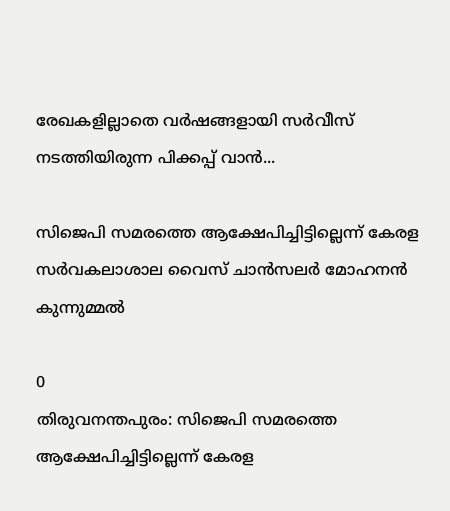രേഖകളില്ലാതെ വർഷങ്ങളായി സർവീസ് നടത്തിയിരുന്ന പിക്കപ്പ് വാൻ...

സിജെപി സമരത്തെ ആക്ഷേപിച്ചിട്ടില്ലെന്ന് കേരള സർവകലാശാല വൈസ് ചാൻസലർ മോഹനൻ കുന്നുമ്മൽ

0
തിരുവനന്തപുരം: സിജെപി സമരത്തെ ആക്ഷേപിച്ചിട്ടില്ലെന്ന് കേരള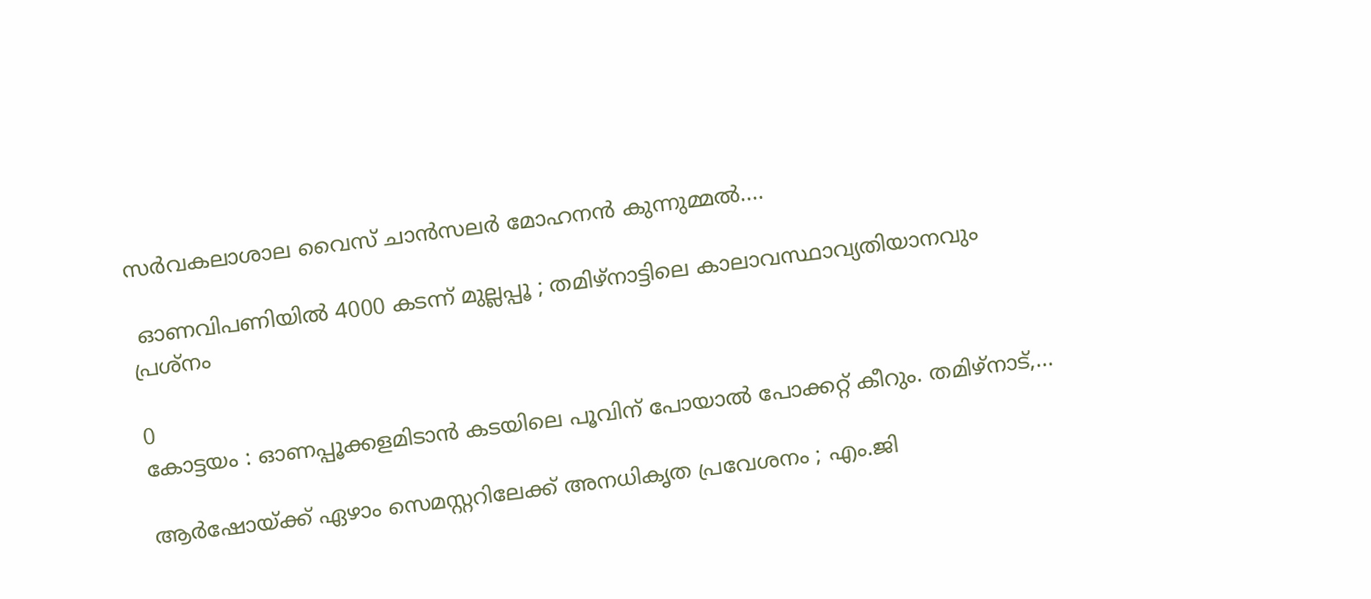സർവകലാശാല വൈസ് ചാൻസലർ മോഹനൻ കുന്നുമ്മൽ....

 ഓണവിപണിയിൽ 4000 കടന്ന് മുല്ലപ്പൂ ; തമിഴ്നാട്ടിലെ കാലാവസ്ഥാവ്യതിയാനവും പ്രശ്നം

0
കോട്ടയം : ഓണപ്പൂക്കളമിടാൻ കടയിലെ പൂവിന് പോയാൽ പോക്കറ്റ് കീറും. തമിഴ്‌നാട്,...

ആർഷോയ്ക്ക് ഏഴാം സെമസ്റ്ററിലേക്ക് അനധികൃത പ്രവേശനം ; എം.ജി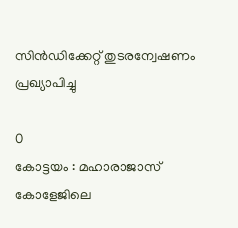സിൻഡിക്കേറ്റ് തുടരന്വേഷണം പ്രഖ്യാപിച്ചു

0
കോട്ടയം : മഹാരാജാസ് കോളേജിലെ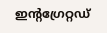ഇന്റഗ്രേറ്റഡ്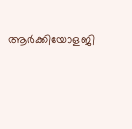ആർക്കിയോളജി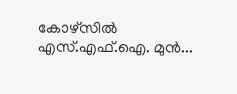കോഴ്‌സിൽ എസ്.എഫ്.ഐ. മുൻ...